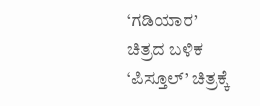‘ಗಡಿಯಾರ’ ಚಿತ್ರದ ಬಳಿಕ ‘ಪಿಸ್ತೂಲ್’ ಚಿತ್ರಕ್ಕೆ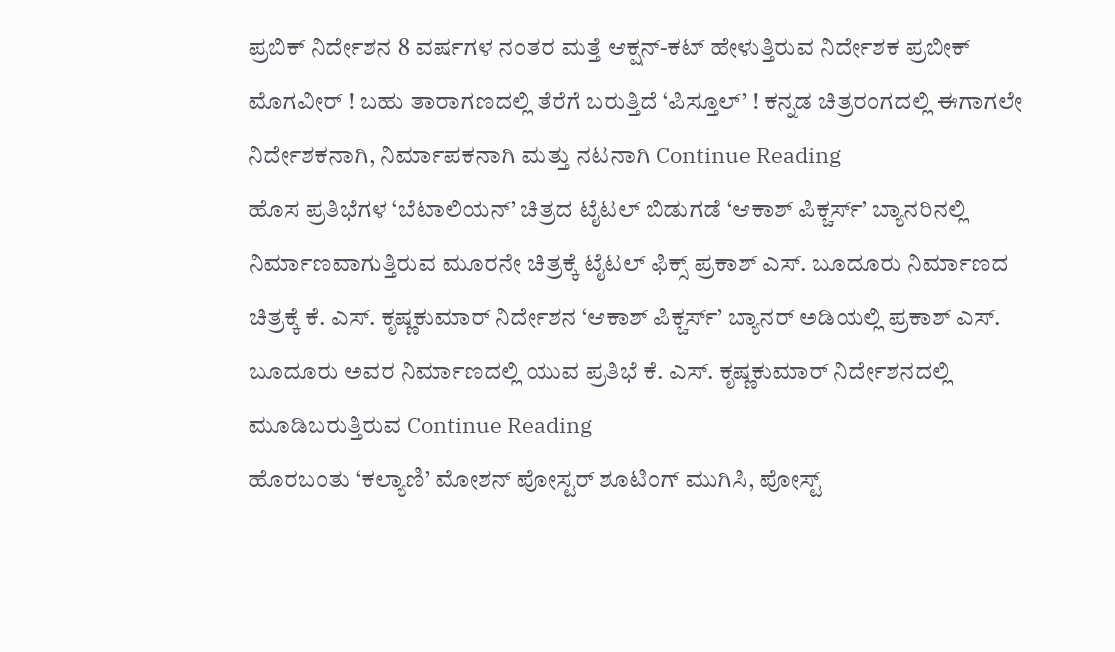ಪ್ರಬಿಕ್ ನಿರ್ದೇಶನ 8 ವರ್ಷಗಳ ನಂತರ ಮತ್ತೆ ಆಕ್ಷನ್-ಕಟ್ ಹೇಳುತ್ತಿರುವ ನಿರ್ದೇಶಕ ಪ್ರಬೀಕ್ ಮೊಗವೀರ್ ! ಬಹು ತಾರಾಗಣದಲ್ಲಿ ತೆರೆಗೆ ಬರುತ್ತಿದೆ ‘ಪಿಸ್ತೂಲ್’ ! ಕನ್ನಡ ಚಿತ್ರರಂಗದಲ್ಲಿ ಈಗಾಗಲೇ ನಿರ್ದೇಶಕನಾಗಿ, ನಿರ್ಮಾಪಕನಾಗಿ ಮತ್ತು ನಟನಾಗಿ Continue Reading
ಹೊಸ ಪ್ರತಿಭೆಗಳ ‘ಬೆಟಾಲಿಯನ್’ ಚಿತ್ರದ ಟೈಟಲ್ ಬಿಡುಗಡೆ ‘ಆಕಾಶ್ ಪಿಕ್ಚರ್ಸ್’ ಬ್ಯಾನರಿನಲ್ಲಿ ನಿರ್ಮಾಣವಾಗುತ್ತಿರುವ ಮೂರನೇ ಚಿತ್ರಕ್ಕೆ ಟೈಟಲ್ ಫಿಕ್ಸ್ ಪ್ರಕಾಶ್ ಎಸ್. ಬೂದೂರು ನಿರ್ಮಾಣದ ಚಿತ್ರಕ್ಕೆ ಕೆ. ಎಸ್. ಕೃಷ್ಣಕುಮಾರ್ ನಿರ್ದೇಶನ ‘ಆಕಾಶ್ ಪಿಕ್ಚರ್ಸ್’ ಬ್ಯಾನರ್ ಅಡಿಯಲ್ಲಿ ಪ್ರಕಾಶ್ ಎಸ್. ಬೂದೂರು ಅವರ ನಿರ್ಮಾಣದಲ್ಲಿ ಯುವ ಪ್ರತಿಭೆ ಕೆ. ಎಸ್. ಕೃಷ್ಣಕುಮಾರ್ ನಿರ್ದೇಶನದಲ್ಲಿ ಮೂಡಿಬರುತ್ತಿರುವ Continue Reading
ಹೊರಬಂತು ‘ಕಲ್ಯಾಣಿ’ ಮೋಶನ್ ಪೋಸ್ಟರ್ ಶೂಟಿಂಗ್ ಮುಗಿಸಿ, ಪೋಸ್ಟ್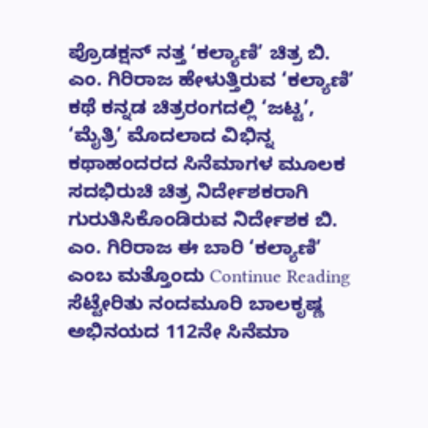ಪ್ರೊಡಕ್ಷನ್ ನತ್ತ ‘ಕಲ್ಯಾಣಿ’ ಚಿತ್ರ ಬಿ. ಎಂ. ಗಿರಿರಾಜ ಹೇಳುತ್ತಿರುವ ‘ಕಲ್ಯಾಣಿ’ ಕಥೆ ಕನ್ನಡ ಚಿತ್ರರಂಗದಲ್ಲಿ ‘ಜಟ್ಟ’, ‘ಮೈತ್ರಿ’ ಮೊದಲಾದ ವಿಭಿನ್ನ ಕಥಾಹಂದರದ ಸಿನೆಮಾಗಳ ಮೂಲಕ ಸದಭಿರುಚಿ ಚಿತ್ರ ನಿರ್ದೇಶಕರಾಗಿ ಗುರುತಿಸಿಕೊಂಡಿರುವ ನಿರ್ದೇಶಕ ಬಿ. ಎಂ. ಗಿರಿರಾಜ ಈ ಬಾರಿ ‘ಕಲ್ಯಾಣಿ’ ಎಂಬ ಮತ್ತೊಂದು Continue Reading
ಸೆಟ್ಟೇರಿತು ನಂದಮೂರಿ ಬಾಲಕೃಷ್ಣ ಅಭಿನಯದ 112ನೇ ಸಿನೆಮಾ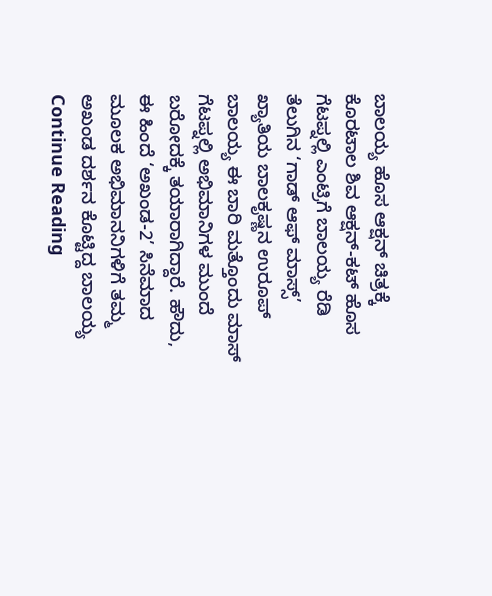ಬಾಲಯ್ಯ ಹೊಸ ಆಕ್ಷನ್ ಚಿತ್ರಕ್ಕೆ ಕೊರಟಾಲ ಶಿವ ಆಕ್ಷನ್-ಕಟ್ ಹೊಸ ಗೆಟಪ್ನಲ್ಲಿ ಎಂಟ್ರಿಗೆ ಬಾಲಯ್ಯ ರೆಡಿ ತೆಲುಗಿನ ‘ಗಾಡ್ ಆಫ್ ಮಾಸ್ಸ್’ ಖ್ಯಾತಿಯ ಬಾಲಕೃಷ್ಣನ ಉರೂಪ್ ಬಾಲಯ್ಯ ಈ ಬಾರಿ ಮತ್ತೊಂದು ಮಾಸ್ ಗೆಟಪ್ನಲ್ಲಿ ಅಭಿಮಾನಿಗಳ ಮುಂದೆ ಬರೋದಕ್ಕೆ ತಯಾರಾಗಿದ್ದಾರೆ. ಹೌದು, ಈ ಹಿಂದೆ ‘ಅಖಂಡ-2’ ಸಿನೆಮಾದ ಮೂಲಕ ಅಭಿಮಾನನಿಗಳಿಗೆ ತಮ್ಮ ಅಖಂಡ ದರ್ಶನ ಕೊಟ್ಟಿದ್ದ ಬಾಲಯ್ಯ Continue Reading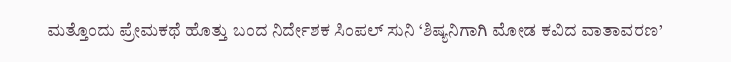ಮತ್ತೊಂದು ಪ್ರೇಮಕಥೆ ಹೊತ್ತು ಬಂದ ನಿರ್ದೇಶಕ ಸಿಂಪಲ್ ಸುನಿ ‘ಶಿಷ್ಯನಿಗಾಗಿ ಮೋಡ ಕವಿದ ವಾತಾವರಣ’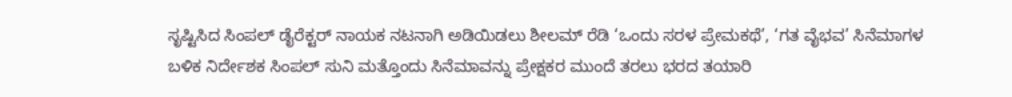ಸೃಷ್ಟಿಸಿದ ಸಿಂಪಲ್ ಡೈರೆಕ್ಟರ್ ನಾಯಕ ನಟನಾಗಿ ಅಡಿಯಿಡಲು ಶೀಲಮ್ ರೆಡಿ ‘ಒಂದು ಸರಳ ಪ್ರೇಮಕಥೆ’, ‘ಗತ ವೈಭವ’ ಸಿನೆಮಾಗಳ ಬಳಿಕ ನಿರ್ದೇಶಕ ಸಿಂಪಲ್ ಸುನಿ ಮತ್ತೊಂದು ಸಿನೆಮಾವನ್ನು ಪ್ರೇಕ್ಷಕರ ಮುಂದೆ ತರಲು ಭರದ ತಯಾರಿ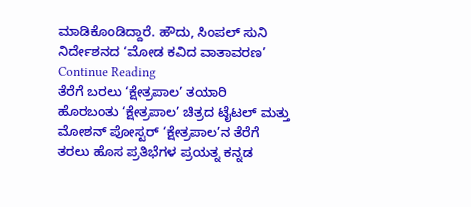ಮಾಡಿಕೊಂಡಿದ್ದಾರೆ. ಹೌದು, ಸಿಂಪಲ್ ಸುನಿ ನಿರ್ದೇಶನದ ‘ಮೋಡ ಕವಿದ ವಾತಾವರಣ’ Continue Reading
ತೆರೆಗೆ ಬರಲು ‘ಕ್ಷೇತ್ರಪಾಲ’ ತಯಾರಿ ಹೊರಬಂತು ‘ಕ್ಷೇತ್ರಪಾಲ’ ಚಿತ್ರದ ಟೈಟಲ್ ಮತ್ತು ಮೋಶನ್ ಪೋಸ್ಟರ್ ‘ಕ್ಷೇತ್ರಪಾಲ’ನ ತೆರೆಗೆ ತರಲು ಹೊಸ ಪ್ರತಿಭೆಗಳ ಪ್ರಯತ್ನ ಕನ್ನಡ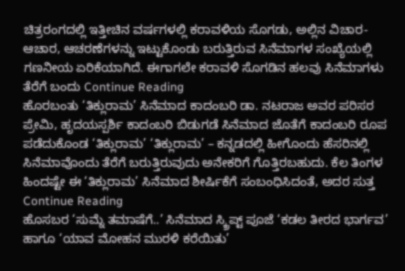ಚಿತ್ರರಂಗದಲ್ಲಿ ಇತ್ತೀಚಿನ ವರ್ಷಗಳಲ್ಲಿ ಕರಾವಳಿಯ ಸೊಗಡು, ಅಲ್ಲಿನ ವಿಚಾರ-ಆಚಾರ, ಆಚರಣೆಗಳನ್ನು ಇಟ್ಟುಕೊಂಡು ಬರುತ್ತಿರುವ ಸಿನೆಮಾಗಳ ಸಂಖ್ಯೆಯಲ್ಲಿ ಗಣನೀಯ ಏರಿಕೆಯಾಗಿದೆ. ಈಗಾಗಲೇ ಕರಾವಳಿ ಸೊಗಡಿನ ಹಲವು ಸಿನೆಮಾಗಳು ತೆರೆಗೆ ಬಂದು Continue Reading
ಹೊರಬಂತು ‘ತಿಕ್ಲುರಾಮ’ ಸಿನೆಮಾದ ಕಾದಂಬರಿ ಡಾ. ನಟರಾಜ ಅವರ ಪರಿಸರ ಪ್ರೇಮಿ, ಹೃದಯಸ್ಪರ್ಶಿ ಕಾದಂಬರಿ ಬಿಡುಗಡೆ ಸಿನೆಮಾದ ಜೊತೆಗೆ ಕಾದಂಬರಿ ರೂಪ ಪಡೆದುಕೊಂಡ ‘ತಿಕ್ಲುರಾಮ’ ‘ತಿಕ್ಲುರಾಮ’ – ಕನ್ನಡದಲ್ಲಿ ಹೀಗೊಂದು ಹೆಸರಿನಲ್ಲಿ ಸಿನೆಮಾವೊಂದು ತೆರೆಗೆ ಬರುತ್ತಿರುವುದು ಅನೇಕರಿಗೆ ಗೊತ್ತಿರಬಹುದು. ಕೆಲ ತಿಂಗಳ ಹಿಂದಷ್ಟೇ ಈ ‘ತಿಕ್ಲುರಾಮ’ ಸಿನೆಮಾದ ಶೀರ್ಷಿಕೆಗೆ ಸಂಬಂಧಿಸಿದಂತೆ, ಅದರ ಸುತ್ತ Continue Reading
ಹೊಸಬರ ‘ಸುಮ್ನೆ ತಮಾಷೆಗೆ..’ ಸಿನೆಮಾದ ಸ್ಕ್ರಿಪ್ಟ್ ಪೂಜೆ ‘ಕಡಲ ತೀರದ ಭಾರ್ಗವ’ ಹಾಗೂ ‘ಯಾವ ಮೋಹನ ಮುರಳಿ ಕರೆಯಿತು’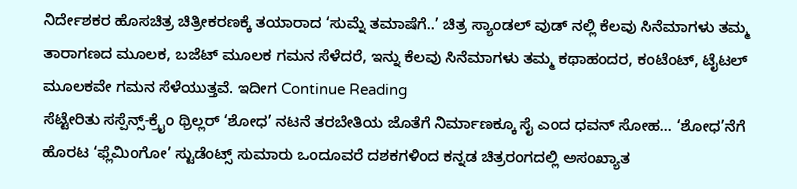ನಿರ್ದೇಶಕರ ಹೊಸಚಿತ್ರ ಚಿತ್ರೀಕರಣಕ್ಕೆ ತಯಾರಾದ ‘ಸುಮ್ನೆ ತಮಾಷೆಗೆ..’ ಚಿತ್ರ ಸ್ಯಾಂಡಲ್ ವುಡ್ ನಲ್ಲಿ ಕೆಲವು ಸಿನೆಮಾಗಳು ತಮ್ಮ ತಾರಾಗಣದ ಮೂಲಕ, ಬಜೆಟ್ ಮೂಲಕ ಗಮನ ಸೆಳೆದರೆ, ಇನ್ನು ಕೆಲವು ಸಿನೆಮಾಗಳು ತಮ್ಮ ಕಥಾಹಂದರ, ಕಂಟೆಂಟ್, ಟೈಟಲ್ ಮೂಲಕವೇ ಗಮನ ಸೆಳೆಯುತ್ತವೆ. ಇದೀಗ Continue Reading
ಸೆಟ್ಟೇರಿತು ಸಸ್ಪೆನ್ಸ್-ಕ್ರೈಂ ಥ್ರಿಲ್ಲರ್ ‘ಶೋಧ’ ನಟನೆ ತರಬೇತಿಯ ಜೊತೆಗೆ ನಿರ್ಮಾಣಕ್ಕೂ ಸೈ ಎಂದ ಧವನ್ ಸೋಹ… ‘ಶೋಧ’ನೆಗೆ ಹೊರಟ ‘ಫ್ಲೆಮಿಂಗೋ’ ಸ್ಟುಡೆಂಟ್ಸ್ ಸುಮಾರು ಒಂದೂವರೆ ದಶಕಗಳಿಂದ ಕನ್ನಡ ಚಿತ್ರರಂಗದಲ್ಲಿ ಅಸಂಖ್ಯಾತ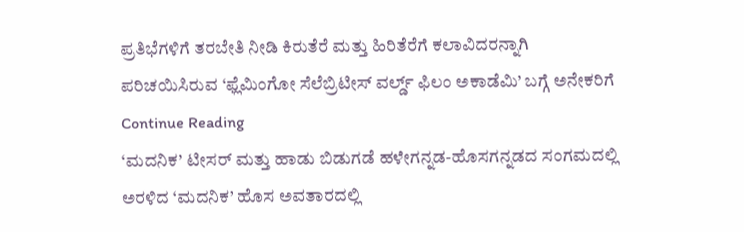ಪ್ರತಿಭೆಗಳಿಗೆ ತರಬೇತಿ ನೀಡಿ ಕಿರುತೆರೆ ಮತ್ತು ಹಿರಿತೆರೆಗೆ ಕಲಾವಿದರನ್ನಾಗಿ ಪರಿಚಯಿಸಿರುವ ‘ಫ್ಲೆಮಿಂಗೋ ಸೆಲೆಬ್ರಿಟೀಸ್ ವರ್ಲ್ಡ್ ಫಿಲಂ ಅಕಾಡೆಮಿ’ ಬಗ್ಗೆ ಅನೇಕರಿಗೆ Continue Reading
‘ಮದನಿಕ’ ಟೀಸರ್ ಮತ್ತು ಹಾಡು ಬಿಡುಗಡೆ ಹಳೇಗನ್ನಡ-ಹೊಸಗನ್ನಡದ ಸಂಗಮದಲ್ಲಿ ಅರಳಿದ ‘ಮದನಿಕ’ ಹೊಸ ಅವತಾರದಲ್ಲಿ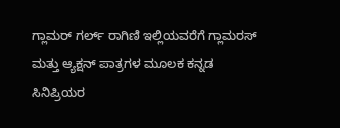ಗ್ಲಾಮರ್ ಗರ್ಲ್ ರಾಗಿಣಿ ಇಲ್ಲಿಯವರೆಗೆ ಗ್ಲಾಮರಸ್ ಮತ್ತು ಆ್ಯಕ್ಷನ್ ಪಾತ್ರಗಳ ಮೂಲಕ ಕನ್ನಡ ಸಿನಿಪ್ರಿಯರ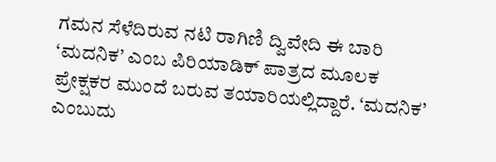ಗಮನ ಸೆಳೆದಿರುವ ನಟಿ ರಾಗಿಣಿ ದ್ವಿವೇದಿ ಈ ಬಾರಿ ‘ಮದನಿಕ’ ಎಂಬ ಪಿರಿಯಾಡಿಕ್ ಪಾತ್ರದ ಮೂಲಕ ಪ್ರೇಕ್ಷಕರ ಮುಂದೆ ಬರುವ ತಯಾರಿಯಲ್ಲಿದ್ದಾರೆ. ‘ಮದನಿಕ’ ಎಂಬುದು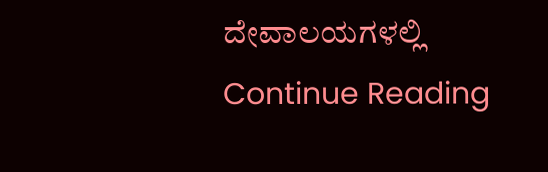ದೇವಾಲಯಗಳಲ್ಲಿ Continue Reading